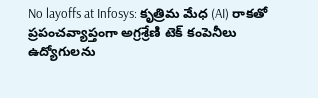No layoffs at Infosys: కృత్రిమ మేధ (AI) రాకతో ప్రపంచవ్యాప్తంగా అగ్రశ్రేణి టెక్ కంపెనీలు ఉద్యోగులను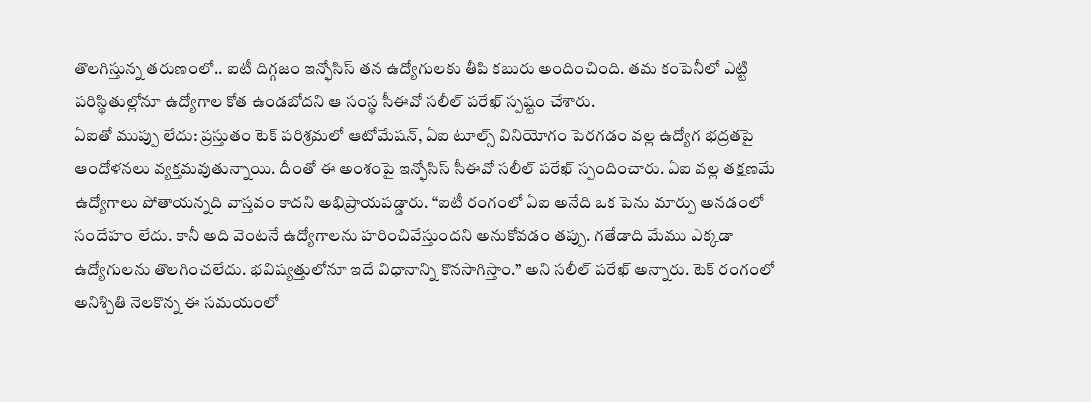తొలగిస్తున్న తరుణంలో.. ఐటీ దిగ్గజం ఇన్ఫోసిస్ తన ఉద్యోగులకు తీపి కబురు అందించింది. తమ కంపెనీలో ఎట్టి పరిస్థితుల్లోనూ ఉద్యోగాల కోత ఉండబోదని ఆ సంస్థ సీఈవో సలీల్ పరేఖ్ స్పష్టం చేశారు.
ఏఐతో ముప్పు లేదు: ప్రస్తుతం టెక్ పరిశ్రమలో ఆటోమేషన్, ఏఐ టూల్స్ వినియోగం పెరగడం వల్ల ఉద్యోగ భద్రతపై ఆందోళనలు వ్యక్తమవుతున్నాయి. దీంతో ఈ అంశంపై ఇన్ఫోసిస్ సీఈవో సలీల్ పరేఖ్ స్పందించారు. ఏఐ వల్ల తక్షణమే ఉద్యోగాలు పోతాయన్నది వాస్తవం కాదని అభిప్రాయపడ్డారు. “ఐటీ రంగంలో ఏఐ అనేది ఒక పెను మార్పు అనడంలో సందేహం లేదు. కానీ అది వెంటనే ఉద్యోగాలను హరించివేస్తుందని అనుకోవడం తప్పు. గతేడాది మేము ఎక్కడా ఉద్యోగులను తొలగించలేదు. భవిష్యత్తులోనూ ఇదే విధానాన్ని కొనసాగిస్తాం.” అని సలీల్ పరేఖ్ అన్నారు. టెక్ రంగంలో అనిశ్చితి నెలకొన్న ఈ సమయంలో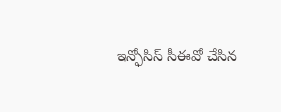ఇన్ఫోసిస్ సీఈవో చేసిన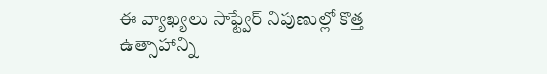ఈ వ్యాఖ్యలు సాఫ్ట్వేర్ నిపుణుల్లో కొత్త ఉత్సాహాన్ని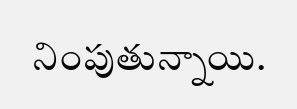నింపుతున్నాయి.